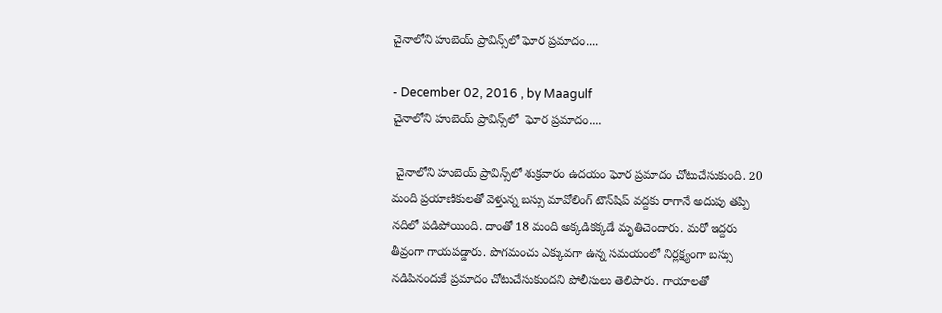చైనాలోని హుబెయ్‌ ప్రావిన్స్‌లో ఘోర ప్రమాదం....

- December 02, 2016 , by Maagulf
చైనాలోని హుబెయ్‌ ప్రావిన్స్‌లో  ఘోర ప్రమాదం....

 చైనాలోని హుబెయ్‌ ప్రావిన్స్‌లో శుక్రవారం ఉదయం ఘోర ప్రమాదం చోటుచేసుకుంది. 20 మంది ప్రయాణికులతో వెళ్తున్న బస్సు మావోలింగ్‌ టౌన్‌షిప్‌ వద్దకు రాగానే అదుపు తప్పి నదిలో పడిపోయింది. దాంతో 18 మంది అక్కడికక్కడే మృతిచెందారు. మరో ఇద్దరు తీవ్రంగా గాయపడ్డారు. పొగమంచు ఎక్కువగా ఉన్న సమయంలో నిర్లక్ష్యంగా బస్సు నడిపినందుకే ప్రమాదం చోటుచేసుకుందని పోలీసులు తెలిపారు. గాయాలతో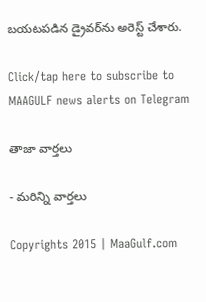బయటపడిన డ్రైవర్‌ను అరెస్ట్‌ చేశారు.

Click/tap here to subscribe to MAAGULF news alerts on Telegram

తాజా వార్తలు

- మరిన్ని వార్తలు

Copyrights 2015 | MaaGulf.com